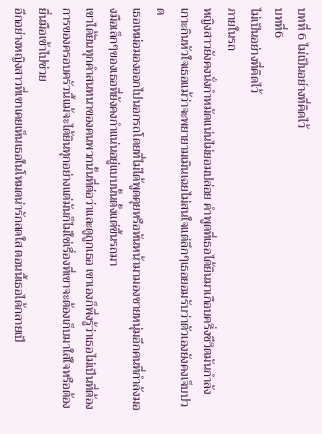บทที่ 6 ไม่เป็นอย่างที่คิดไว้
บทที่6
ไม่เป็นอย่างที่คิดไว้
ภายในรถ
หญิงสาวยังคงนั่งกำหมัดแน่นไม่ยอมปล่อย คำพูดที่เธอได้ยินมาเกือบครึ่งชีวิตมันกำลังเกาะกินหัวใจเธอแม้ว่าจะพยายามเมินเฉยไม่สนใจแต่ลึกๆเธอยอมรับว่าตัวเองยังคงเจ็บปวด
เธอเหม่อมองออกไปนอกรถโดยที่ไม่ได้พูดคุยหรือหันหน้ามามองชายหนุ่มอีกคนที่กำลังมองมือเล็กๆของเธอที่ยังคงกำแน่นอยู่แบบนั้นตั้งแต่ขึ้นรถมา
เขาได้ยินทุกคำสนทนาของคนพวกนั้นที่ต่อว่าและดูถูกเธอ เขาเองก็พึ่งรู้ว่าเธอไม่เป็นที่ต้องการของครอบครัวนี้แม้จะได้ยินทุกอย่างแต่มันก็ไม่ใช่เรื่องที่เขาจะต้องเก็บมาใส่ใจหรือต้องยื่นมือเข้าไปช่วย
อีกอย่างหญิงสาวที่เขาเคยเห็นเธอในโหมดน่ารักสดใส ตอนนี้เธอได้กลายเป็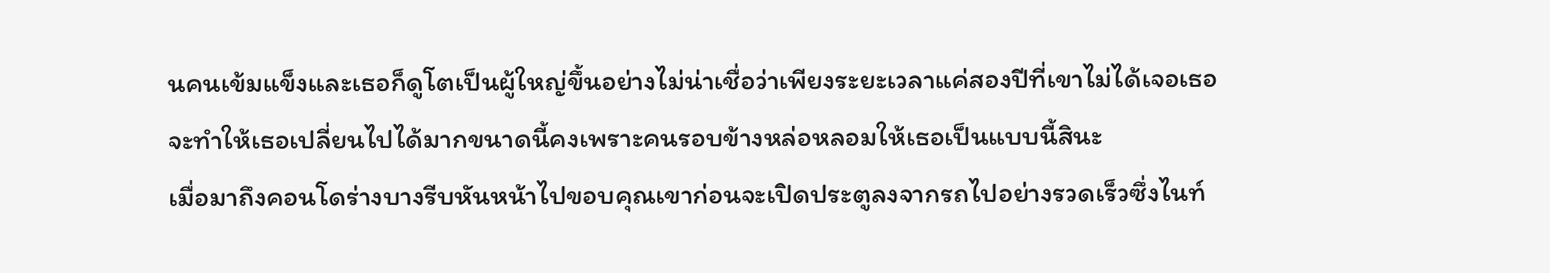นคนเข้มแข็งและเธอก็ดูโตเป็นผู้ใหญ่ขึ้นอย่างไม่น่าเชื่อว่าเพียงระยะเวลาแค่สองปีที่เขาไม่ได้เจอเธอจะทำให้เธอเปลี่ยนไปได้มากขนาดนี้คงเพราะคนรอบข้างหล่อหลอมให้เธอเป็นแบบนี้สินะ
เมื่อมาถึงคอนโดร่างบางรีบหันหน้าไปขอบคุณเขาก่อนจะเปิดประตูลงจากรถไปอย่างรวดเร็วซึ่งไนท์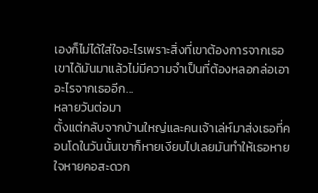เองก็ไม่ได้ใส่ใจอะไรเพราะสิ่งที่เขาต้องการจากเธอเขาได้มันมาแล้วไม่มีความจำเป็นที่ต้องหลอกล่อเอาอะไรจากเธออีก...
หลายวันต่อมา
ตั้งแต่กลับจากบ้านใหญ่และคนเจ้าเล่ห์มาส่งเธอที่คอนโดในวันนั้นเขาก็หายเงียบไปเลยมันทำให้เธอหายใจหายคอสะดวก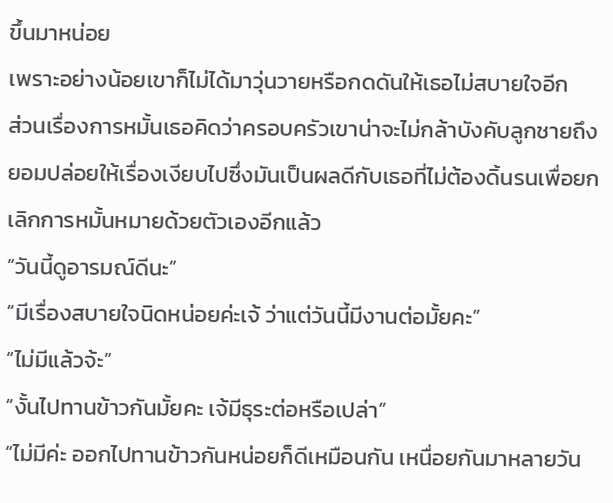ขึ้นมาหน่อย
เพราะอย่างน้อยเขาก็ไม่ได้มาวุ่นวายหรือกดดันให้เธอไม่สบายใจอีก
ส่วนเรื่องการหมั้นเธอคิดว่าครอบครัวเขาน่าจะไม่กล้าบังคับลูกชายถึงยอมปล่อยให้เรื่องเงียบไปซึ่งมันเป็นผลดีกับเธอที่ไม่ต้องดิ้นรนเพื่อยกเลิกการหมั้นหมายด้วยตัวเองอีกแล้ว
“วันนี้ดูอารมณ์ดีนะ”
“มีเรื่องสบายใจนิดหน่อยค่ะเจ้ ว่าแต่วันนี้มีงานต่อมั้ยคะ”
“ไม่มีแล้วจ้ะ”
“งั้นไปทานข้าวกันมั้ยคะ เจ้มีธุระต่อหรือเปล่า”
“ไม่มีค่ะ ออกไปทานข้าวกันหน่อยก็ดีเหมือนกัน เหนื่อยกันมาหลายวัน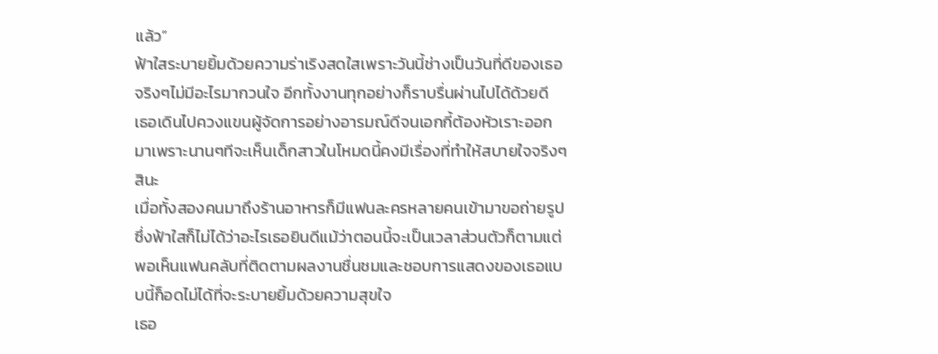แล้ว”
ฟ้าใสระบายยิ้มด้วยความร่าเริงสดใสเพราะวันนี้ช่างเป็นวันที่ดีของเธอจริงๆไม่มีอะไรมากวนใจ อีกทั้งงานทุกอย่างก็ราบรื่นผ่านไปได้ด้วยดี
เธอเดินไปควงแขนผู้จัดการอย่างอารมณ์ดีจนเอกกี้ต้องหัวเราะออกมาเพราะนานๆทีจะเห็นเด็กสาวในโหมดนี้คงมีเรื่องที่ทำให้สบายใจจริงๆสินะ
เมื่อทั้งสองคนมาถึงร้านอาหารก็มีแฟนละครหลายคนเข้ามาขอถ่ายรูปซึ่งฟ้าใสก็ไม่ได้ว่าอะไรเธอยินดีแม้ว่าตอนนี้จะเป็นเวลาส่วนตัวก็ตามแต่พอเห็นแฟนคลับที่ติดตามผลงานชื่นชมและชอบการแสดงของเธอแบบนี้ก็อดไม่ได้ที่จะระบายยิ้มด้วยความสุขใจ
เธอ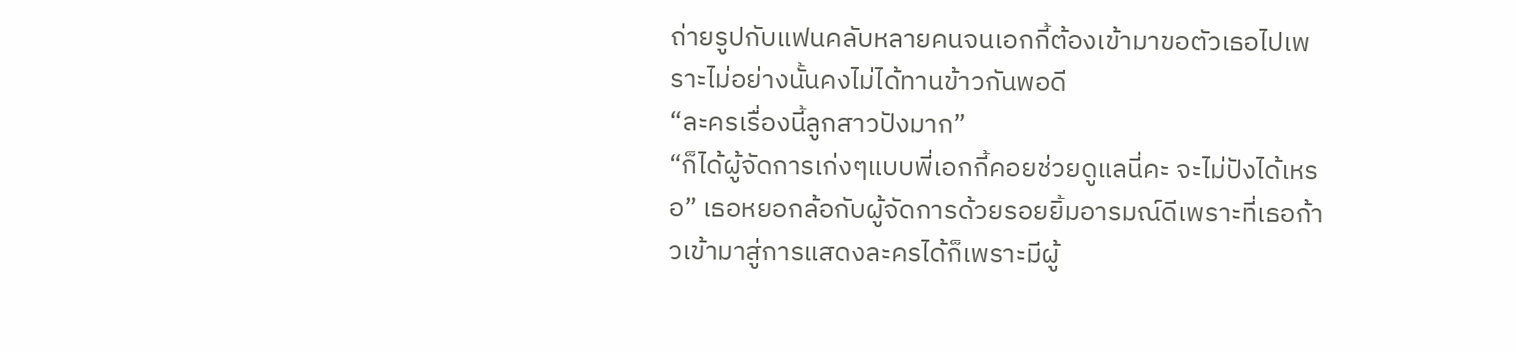ถ่ายรูปกับแฟนคลับหลายคนจนเอกกี้ต้องเข้ามาขอตัวเธอไปเพราะไม่อย่างนั้นคงไม่ได้ทานข้าวกันพอดี
“ละครเรื่องนี้ลูกสาวปังมาก”
“ก็ได้ผู้จัดการเก่งๆแบบพี่เอกกี้คอยช่วยดูแลนี่คะ จะไม่ปังได้เหรอ” เธอหยอกล้อกับผู้จัดการด้วยรอยยิ้มอารมณ์ดีเพราะที่เธอก้าวเข้ามาสู่การแสดงละครได้ก็เพราะมีผู้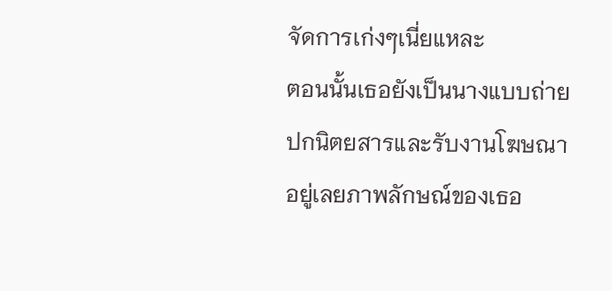จัดการเก่งๆเนี่ยแหละ
ตอนนั้นเธอยังเป็นนางแบบถ่ายปกนิตยสารและรับงานโฆษณาอยู่เลยภาพลักษณ์ของเธอ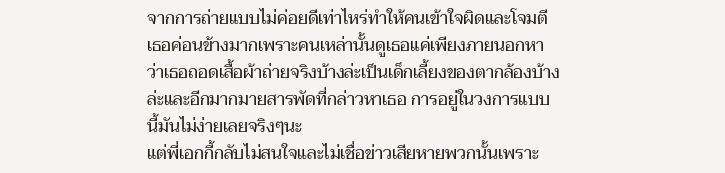จากการถ่ายแบบไม่ค่อยดีเท่าไหร่ทำให้คนเข้าใจผิดและโจมตีเธอค่อนข้างมากเพราะคนเหล่านั้นดูเธอแค่เพียงภายนอกหาว่าเธอถอดเสื้อผ้าถ่ายจริงบ้างล่ะเป็นเด็กเลี้ยงของตากล้องบ้างล่ะและอีกมากมายสารพัดที่กล่าวหาเธอ การอยู่ในวงการแบบนี้มันไม่ง่ายเลยจริงๆนะ
แต่พี่เอกกี้กลับไม่สนใจและไม่เชื่อข่าวเสียหายพวกนั้นเพราะ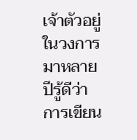เจ้าตัวอยู่ในวงการมาหลายปีรู้ดีว่าการเขียน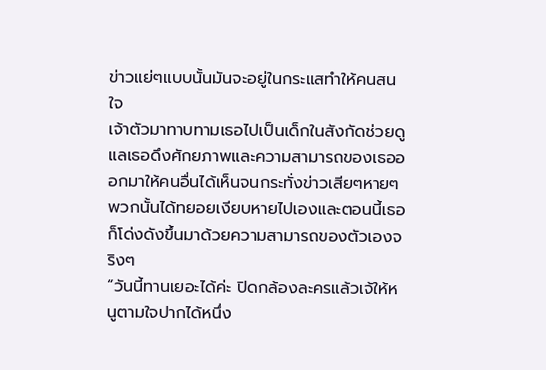ข่าวแย่ๆแบบนั้นมันจะอยู่ในกระแสทำให้คนสนใจ
เจ้าตัวมาทาบทามเธอไปเป็นเด็กในสังกัดช่วยดูแลเธอดึงศักยภาพและความสามารถของเธอออกมาให้คนอื่นได้เห็นจนกระทั่งข่าวเสียๆหายๆพวกนั้นได้ทยอยเงียบหายไปเองและตอนนี้เธอก็โด่งดังขึ้นมาด้วยความสามารถของตัวเองจริงๆ
“วันนี้ทานเยอะได้ค่ะ ปิดกล้องละครแล้วเจ้ให้หนูตามใจปากได้หนึ่ง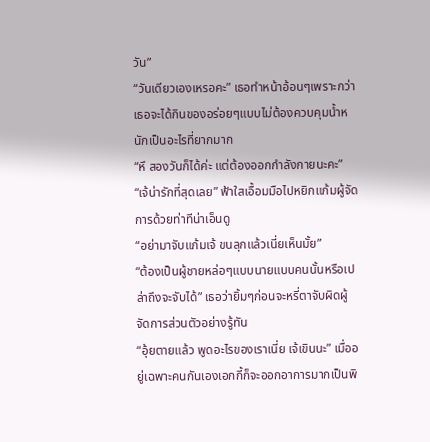วัน”
“วันเดียวเองเหรอคะ” เธอทำหน้าอ้อนๆเพราะกว่าเธอจะได้กินของอร่อยๆแบบไม่ต้องควบคุมน้ำหนักเป็นอะไรที่ยากมาก
“หึ สองวันก็ได้ค่ะ แต่ต้องออกกำลังกายนะคะ”
“เจ้น่ารักที่สุดเลย” ฟ้าใสเอื้อมมือไปหยิกแก้มผู้จัดการด้วยท่าทีน่าเอ็นดู
“อย่ามาจับแก้มเจ้ ขนลุกแล้วเนี่ยเห็นมั้ย”
“ต้องเป็นผู้ชายหล่อๆแบบนายแบบคนนั้นหรือเปล่าถึงจะจับได้” เธอว่ายิ้มๆก่อนจะหรี่ตาจับผิดผู้จัดการส่วนตัวอย่างรู้ทัน
“อุ้ยตายแล้ว พูดอะไรของเราเนี่ย เจ้เขินนะ” เมื่ออยู่เฉพาะคนกันเองเอกกี้ก็จะออกอาการมากเป็นพิ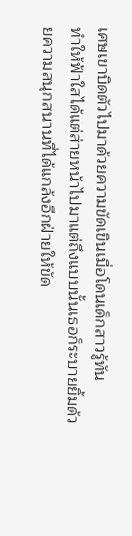เศษเขาบิดตัวไปมาด้วยความขัดเขินเมื่อโดนเด็กสาวรู้ทัน
ทำให้ฟ้าใสได้แต่ส่ายหน้าไปมาแต่ถึงแบบนั้นเธอก็ระบายยิ้มด้วยความสนุกสนานที่ได้แกล้งอีกฝ่ายให้ขัด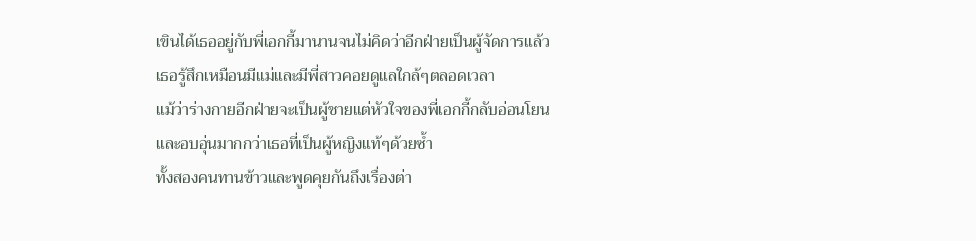เขินได้เธออยู่กับพี่เอกกี้มานานจนไม่คิดว่าอีกฝ่ายเป็นผู้จัดการแล้วเธอรู้สึกเหมือนมีแม่และมีพี่สาวคอยดูแลใกล้ๆตลอดเวลา
แม้ว่าร่างกายอีกฝ่ายจะเป็นผู้ชายแต่หัวใจของพี่เอกกี้กลับอ่อนโยนและอบอุ่นมากกว่าเธอที่เป็นผู้หญิงแท้ๆด้วยซ้ำ
ทั้งสองคนทานข้าวและพูดคุยกันถึงเรื่องต่า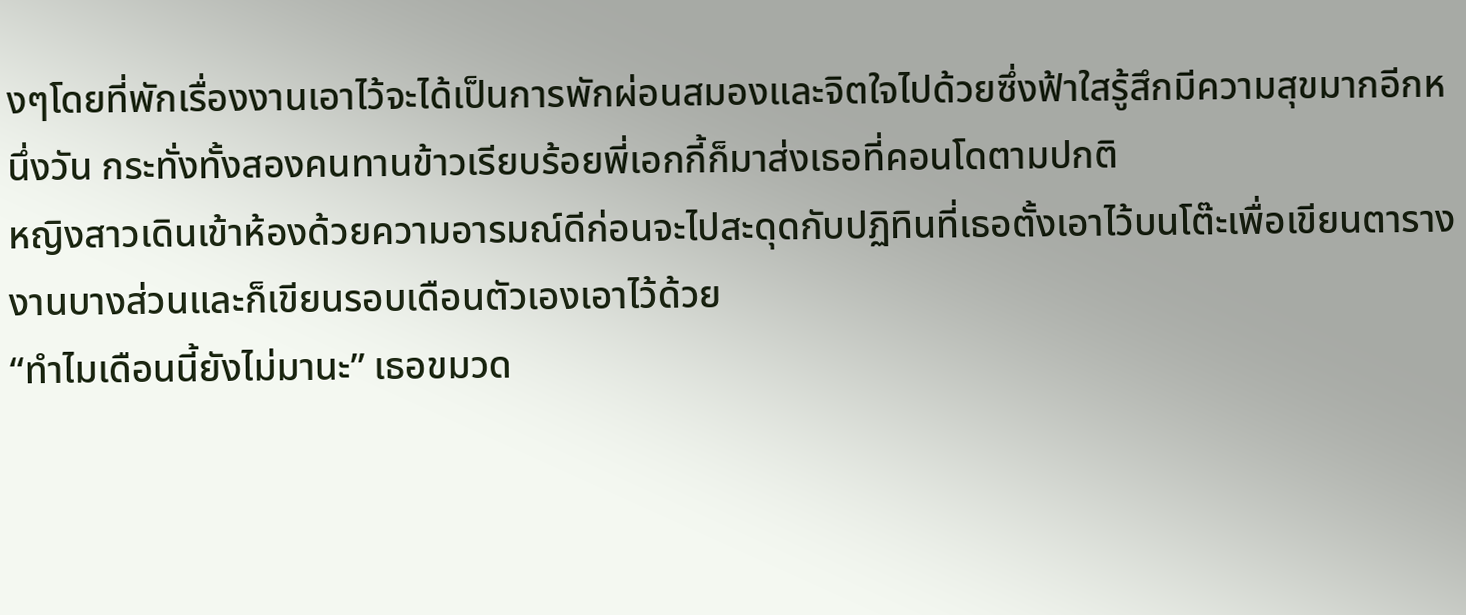งๆโดยที่พักเรื่องงานเอาไว้จะได้เป็นการพักผ่อนสมองและจิตใจไปด้วยซึ่งฟ้าใสรู้สึกมีความสุขมากอีกหนึ่งวัน กระทั่งทั้งสองคนทานข้าวเรียบร้อยพี่เอกกี้ก็มาส่งเธอที่คอนโดตามปกติ
หญิงสาวเดินเข้าห้องด้วยความอารมณ์ดีก่อนจะไปสะดุดกับปฏิทินที่เธอตั้งเอาไว้บนโต๊ะเพื่อเขียนตารางงานบางส่วนและก็เขียนรอบเดือนตัวเองเอาไว้ด้วย
“ทำไมเดือนนี้ยังไม่มานะ” เธอขมวด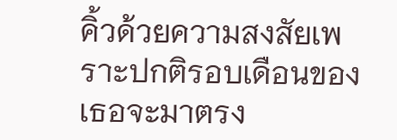คิ้วด้วยความสงสัยเพราะปกติรอบเดือนของเธอจะมาตรง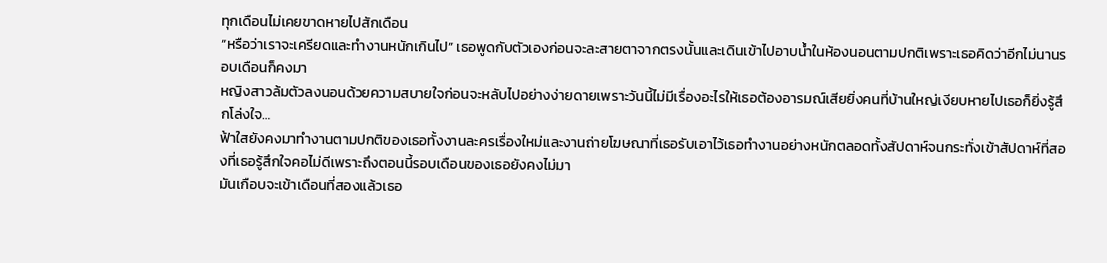ทุกเดือนไม่เคยขาดหายไปสักเดือน
“หรือว่าเราจะเครียดและทำงานหนักเกินไป” เธอพูดกับตัวเองก่อนจะละสายตาจากตรงนั้นและเดินเข้าไปอาบน้ำในห้องนอนตามปกติเพราะเธอคิดว่าอีกไม่นานรอบเดือนก็คงมา
หญิงสาวล้มตัวลงนอนด้วยความสบายใจก่อนจะหลับไปอย่างง่ายดายเพราะวันนี้ไม่มีเรื่องอะไรให้เธอต้องอารมณ์เสียยิ่งคนที่บ้านใหญ่เงียบหายไปเธอก็ยิ่งรู้สึกโล่งใจ…
ฟ้าใสยังคงมาทำงานตามปกติของเธอทั้งงานละครเรื่องใหม่และงานถ่ายโฆษณาที่เธอรับเอาไว้เธอทำงานอย่างหนักตลอดทั้งสัปดาห์จนกระทั่งเข้าสัปดาห์ที่สองที่เธอรู้สึกใจคอไม่ดีเพราะถึงตอนนี้รอบเดือนของเธอยังคงไม่มา
มันเกือบจะเข้าเดือนที่สองแล้วเธอ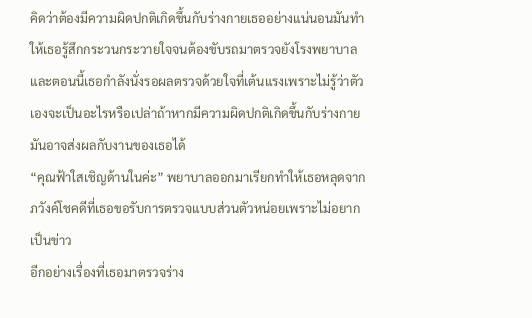คิดว่าต้องมีความผิดปกติเกิดขึ้นกับร่างกายเธออย่างแน่นอนมันทำให้เธอรู้สึกกระวนกระวายใจจนต้องขับรถมาตรวจยังโรงพยาบาล
และตอนนี้เธอกำลังนั่งรอผลตรวจด้วยใจที่เต้นแรงเพราะไม่รู้ว่าตัวเองจะเป็นอะไรหรือเปล่าถ้าหากมีความผิดปกติเกิดขึ้นกับร่างกายมันอาจส่งผลกับงานของเธอได้
“คุณฟ้าใสเชิญด้านในค่ะ” พยาบาลออกมาเรียกทำให้เธอหลุดจากภวังค์โชคดีที่เธอขอรับการตรวจแบบส่วนตัวหน่อยเพราะไม่อยากเป็นข่าว
อีกอย่างเรื่องที่เธอมาตรวจร่าง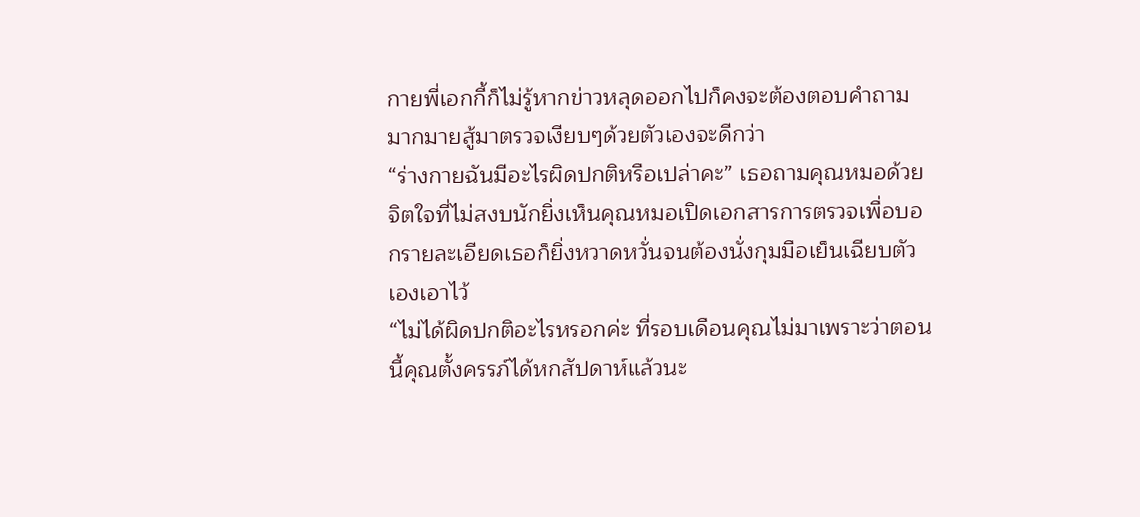กายพี่เอกกี้ก็ไม่รู้หากข่าวหลุดออกไปก็คงจะต้องตอบคำถามมากมายสู้มาตรวจเงียบๆด้วยตัวเองจะดีกว่า
“ร่างกายฉันมีอะไรผิดปกติหรือเปล่าคะ” เธอถามคุณหมอด้วยจิตใจที่ไม่สงบนักยิ่งเห็นคุณหมอเปิดเอกสารการตรวจเพื่อบอกรายละเอียดเธอก็ยิ่งหวาดหวั่นจนต้องนั่งกุมมือเย็นเฉียบตัวเองเอาไว้
“ไม่ได้ผิดปกติอะไรหรอกค่ะ ที่รอบเดือนคุณไม่มาเพราะว่าตอนนี้คุณตั้งครรภ์ได้หกสัปดาห์แล้วนะ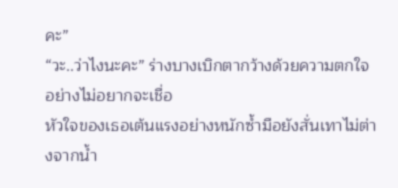คะ”
“วะ..ว่าไงนะคะ” ร่างบางเบิกตากว้างด้วยความตกใจอย่างไม่อยากจะเชื่อ
หัวใจของเธอเต้นแรงอย่างหนักซ้ำมือยังสั่นเทาไม่ต่างจากน้ำ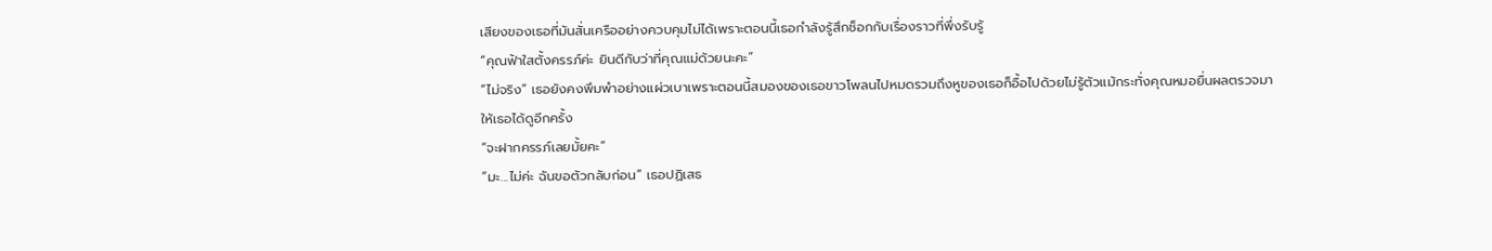เสียงของเธอที่มันสั่นเครืออย่างควบคุมไม่ได้เพราะตอนนี้เธอกำลังรู้สึกช็อกกับเรื่องราวที่พึ่งรับรู้
“คุณฟ้าใสตั้งครรภ์ค่ะ ยินดีกับว่าที่คุณแม่ด้วยนะคะ”
“ไม่จริง” เธอยังคงพึมพำอย่างแผ่วเบาเพราะตอนนี้สมองของเธอขาวโพลนไปหมดรวมถึงหูของเธอก็อื้อไปด้วยไม่รู้ตัวแม้กระทั่งคุณหมอยื่นผลตรวจมาให้เธอได้ดูอีกครั้ง
“จะฝากครรภ์เลยมั้ยคะ”
“มะ...ไม่ค่ะ ฉันขอตัวกลับก่อน” เธอปฏิเสธ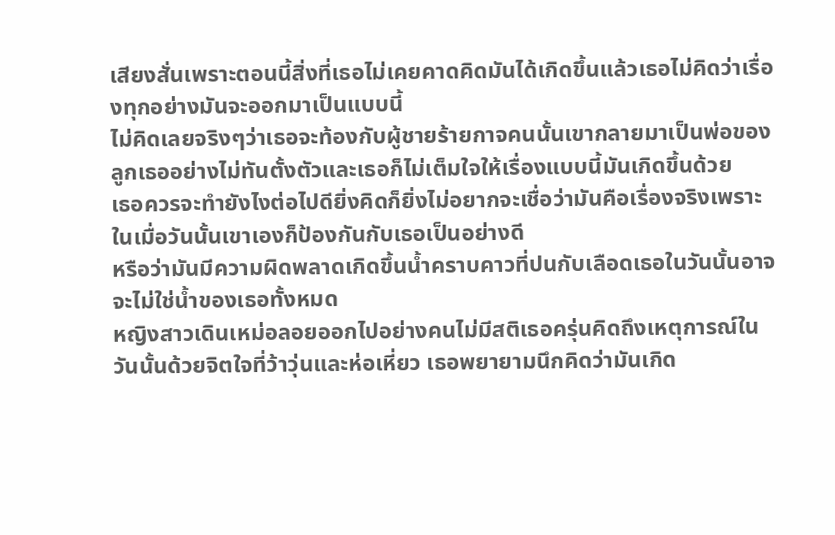เสียงสั่นเพราะตอนนี้สิ่งที่เธอไม่เคยคาดคิดมันได้เกิดขึ้นแล้วเธอไม่คิดว่าเรื่องทุกอย่างมันจะออกมาเป็นแบบนี้
ไม่คิดเลยจริงๆว่าเธอจะท้องกับผู้ชายร้ายกาจคนนั้นเขากลายมาเป็นพ่อของลูกเธออย่างไม่ทันตั้งตัวและเธอก็ไม่เต็มใจให้เรื่องแบบนี้มันเกิดขึ้นด้วย
เธอควรจะทำยังไงต่อไปดียิ่งคิดก็ยิ่งไม่อยากจะเชื่อว่ามันคือเรื่องจริงเพราะในเมื่อวันนั้นเขาเองก็ป้องกันกับเธอเป็นอย่างดี
หรือว่ามันมีความผิดพลาดเกิดขึ้นน้ำคราบคาวที่ปนกับเลือดเธอในวันนั้นอาจจะไม่ใช่น้ำของเธอทั้งหมด
หญิงสาวเดินเหม่อลอยออกไปอย่างคนไม่มีสติเธอครุ่นคิดถึงเหตุการณ์ในวันนั้นด้วยจิตใจที่ว้าวุ่นและห่อเหี่ยว เธอพยายามนึกคิดว่ามันเกิด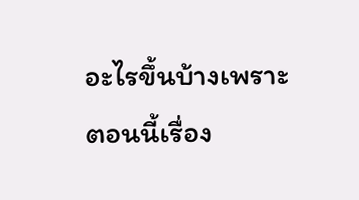อะไรขึ้นบ้างเพราะตอนนี้เรื่อง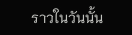ราวในวันนั้น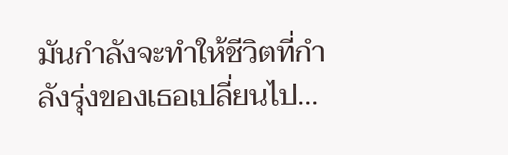มันกำลังจะทำให้ชีวิตที่กำลังรุ่งของเธอเปลี่ยนไป…